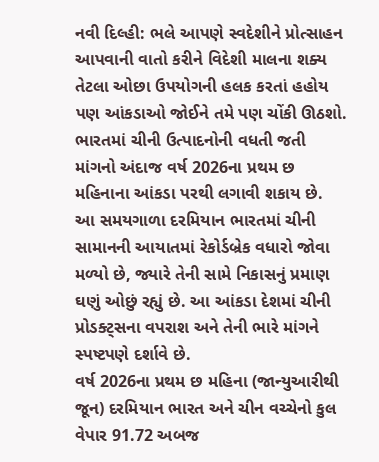નવી દિલ્હી: ભલે આપણે સ્વદેશીને પ્રોત્સાહન આપવાની વાતો કરીને વિદેશી માલના શક્ય તેટલા ઓછા ઉપયોગની હલક કરતાં હહોય પણ આંકડાઓ જોઈને તમે પણ ચોંકી ઊઠશો. ભારતમાં ચીની ઉત્પાદનોની વધતી જતી માંગનો અંદાજ વર્ષ 2026ના પ્રથમ છ મહિનાના આંકડા પરથી લગાવી શકાય છે. આ સમયગાળા દરમિયાન ભારતમાં ચીની સામાનની આયાતમાં રેકોર્ડબ્રેક વધારો જોવા મળ્યો છે, જ્યારે તેની સામે નિકાસનું પ્રમાણ ઘણું ઓછું રહ્યું છે. આ આંકડા દેશમાં ચીની પ્રોડક્ટ્સના વપરાશ અને તેની ભારે માંગને સ્પષ્ટપણે દર્શાવે છે.
વર્ષ 2026ના પ્રથમ છ મહિના (જાન્યુઆરીથી જૂન) દરમિયાન ભારત અને ચીન વચ્ચેનો કુલ વેપાર 91.72 અબજ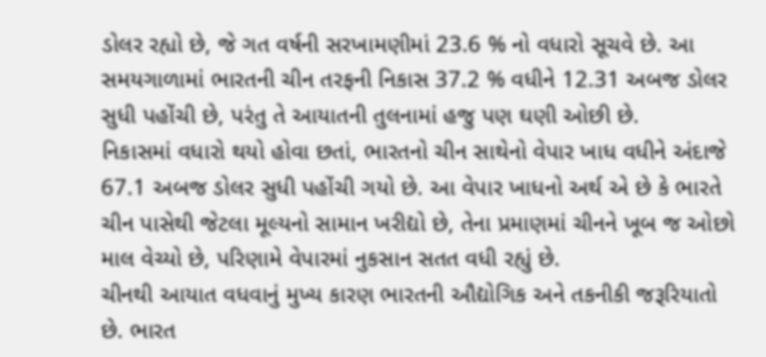ડોલર રહ્યો છે, જે ગત વર્ષની સરખામણીમાં 23.6 % નો વધારો સૂચવે છે. આ સમયગાળામાં ભારતની ચીન તરફની નિકાસ 37.2 % વધીને 12.31 અબજ ડોલર સુધી પહોંચી છે, પરંતુ તે આયાતની તુલનામાં હજુ પણ ઘણી ઓછી છે.
નિકાસમાં વધારો થયો હોવા છતાં, ભારતનો ચીન સાથેનો વેપાર ખાધ વધીને અંદાજે 67.1 અબજ ડોલર સુધી પહોંચી ગયો છે. આ વેપાર ખાધનો અર્થ એ છે કે ભારતે ચીન પાસેથી જેટલા મૂલ્યનો સામાન ખરીદ્યો છે, તેના પ્રમાણમાં ચીનને ખૂબ જ ઓછો માલ વેચ્યો છે, પરિણામે વેપારમાં નુકસાન સતત વધી રહ્યું છે.
ચીનથી આયાત વધવાનું મુખ્ય કારણ ભારતની ઔદ્યોગિક અને તકનીકી જરૂરિયાતો છે. ભારત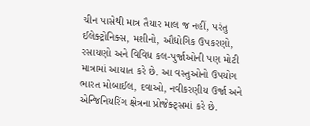ચીન પાસેથી માત્ર તૈયાર માલ જ નહીં, પરંતુ ઈલેક્ટ્રોનિક્સ, મશીનો, ઔદ્યોગિક ઉપકરણો, રસાયણો અને વિવિધ કલ-પુર્જાઓની પણ મોટી માત્રામાં આયાત કરે છે. આ વસ્તુઓનો ઉપયોગ ભારત મોબાઈલ, દવાઓ, નવીકરણીય ઉર્જા અને એન્જિનિયરિંગ ક્ષેત્રના પ્રોજેક્ટ્સમાં કરે છે.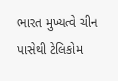ભારત મુખ્યત્વે ચીન પાસેથી ટેલિકોમ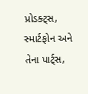પ્રોડક્ટ્સ, સ્માર્ટફોન અને તેના પાર્ટ્સ,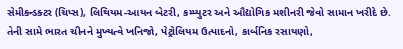સેમીકન્ડક્ટર (ચિપ્સ), લિથિયમ-આયન બેટરી, કમ્પ્યુટર અને ઔદ્યોગિક મશીનરી જેવો સામાન ખરીદે છે. તેની સામે ભારત ચીનને મુખ્યત્વે ખનિજો, પેટ્રોલિયમ ઉત્પાદનો, કાર્બનિક રસાયણો,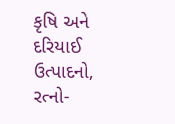કૃષિ અને દરિયાઈ ઉત્પાદનો, રત્નો-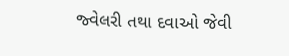જ્વેલરી તથા દવાઓ જેવી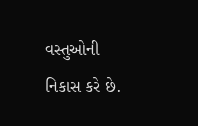વસ્તુઓની નિકાસ કરે છે.